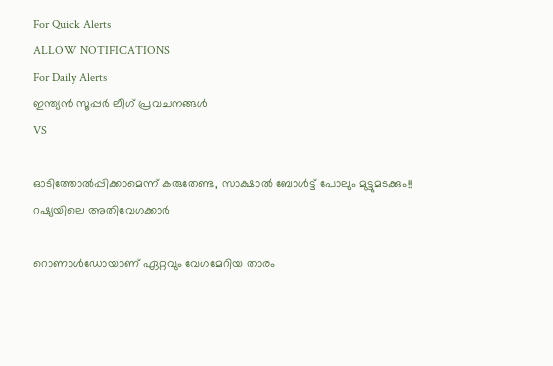For Quick Alerts
ALLOW NOTIFICATIONS
For Daily Alerts
ഇന്ത്യന്‍ സൂപ്പര്‍ ലീഗ്‌ പ്രവചനങ്ങൾ
VS

ഓടിത്തോല്‍പ്പിക്കാമെന്ന് കരുതേണ്ട, സാക്ഷാല്‍ ബോള്‍ട്ട് പോലും മുട്ടുമടക്കും!! റഷ്യയിലെ അതിവേഗക്കാര്‍

റൊണാള്‍ഡോയാണ് ഏറ്റവും വേഗമേറിയ താരം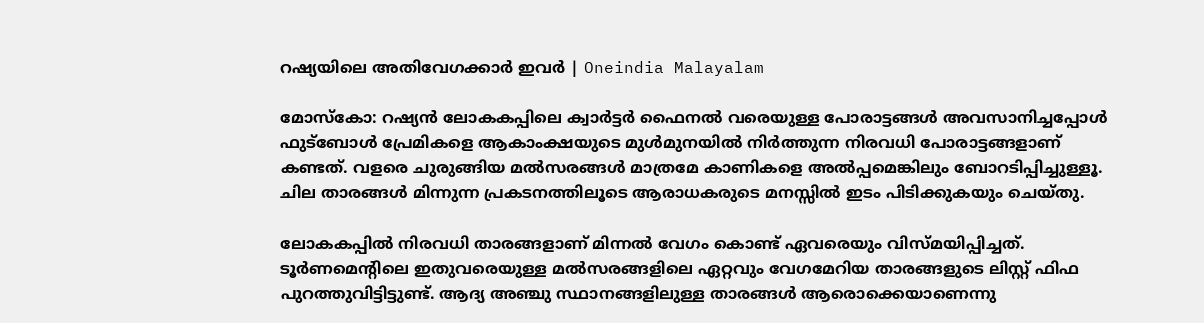റഷ്യയിലെ അതിവേഗക്കാര്‍ ഇവർ | Oneindia Malayalam

മോസ്‌കോ: റഷ്യന്‍ ലോകകപ്പിലെ ക്വാര്‍ട്ടര്‍ ഫൈനല്‍ വരെയുള്ള പോരാട്ടങ്ങള്‍ അവസാനിച്ചപ്പോള്‍ ഫുട്‌ബോള്‍ പ്രേമികളെ ആകാംക്ഷയുടെ മുള്‍മുനയില്‍ നിര്‍ത്തുന്ന നിരവധി പോരാട്ടങ്ങളാണ് കണ്ടത്. വളരെ ചുരുങ്ങിയ മല്‍സരങ്ങള്‍ മാത്രമേ കാണികളെ അല്‍പ്പമെങ്കിലും ബോറടിപ്പിച്ചുള്ളൂ. ചില താരങ്ങള്‍ മിന്നുന്ന പ്രകടനത്തിലൂടെ ആരാധകരുടെ മനസ്സില്‍ ഇടം പിടിക്കുകയും ചെയ്തു.

ലോകകപ്പില്‍ നിരവധി താരങ്ങളാണ് മിന്നല്‍ വേഗം കൊണ്ട് ഏവരെയും വിസ്മയിപ്പിച്ചത്. ടൂര്‍ണമെന്റിലെ ഇതുവരെയുള്ള മല്‍സരങ്ങളിലെ ഏറ്റവും വേഗമേറിയ താരങ്ങളുടെ ലിസ്റ്റ് ഫിഫ പുറത്തുവിട്ടിട്ടുണ്ട്. ആദ്യ അഞ്ചു സ്ഥാനങ്ങളിലുള്ള താരങ്ങള്‍ ആരൊക്കെയാണെന്നു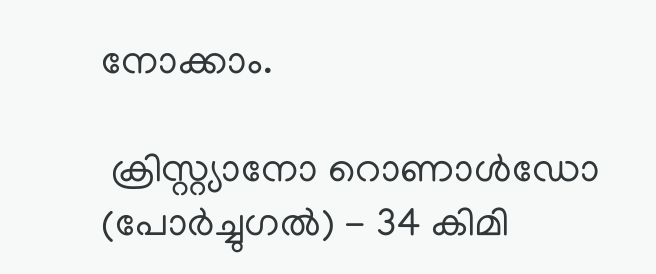നോക്കാം.

 ക്രിസ്റ്റ്യാനോ റൊണാള്‍ഡോ (പോര്‍ച്ചുഗല്‍) - 34 കിമി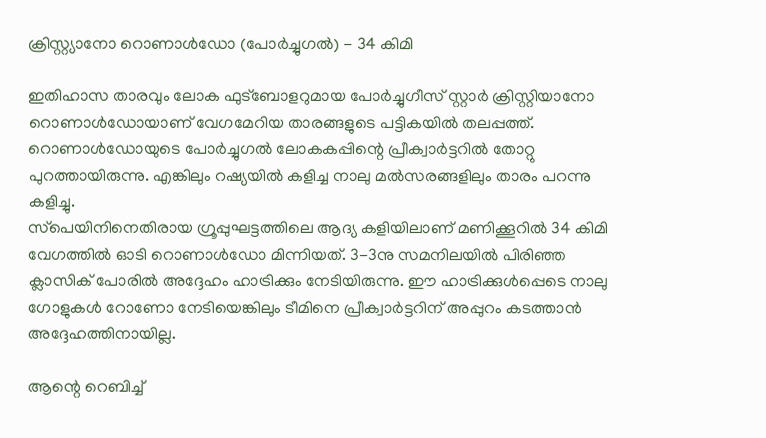ക്രിസ്റ്റ്യാനോ റൊണാള്‍ഡോ (പോര്‍ച്ചുഗല്‍) - 34 കിമി

ഇതിഹാസ താരവും ലോക ഫുട്‌ബോളറുമായ പോര്‍ച്ചുഗീസ് സ്റ്റാര്‍ ക്രിസ്റ്റിയാനോ റൊണാള്‍ഡോയാണ് വേഗമേറിയ താരങ്ങളുടെ പട്ടികയില്‍ തലപ്പത്ത്. റൊണാള്‍ഡോയുടെ പോര്‍ച്ചുഗല്‍ ലോകകപ്പിന്റെ പ്രീക്വാര്‍ട്ടറില്‍ തോറ്റു പുറത്തായിരുന്നു. എങ്കിലും റഷ്യയില്‍ കളിച്ച നാലു മല്‍സരങ്ങളിലും താരം പറന്നു കളിച്ചു.
സ്‌പെയിനിനെതിരായ ഗ്രൂപ്പുഘട്ടത്തിലെ ആദ്യ കളിയിലാണ് മണിക്കൂറില്‍ 34 കിമി വേഗത്തില്‍ ഓടി റൊണാള്‍ഡോ മിന്നിയത്. 3-3നു സമനിലയില്‍ പിരിഞ്ഞ ക്ലാസിക് പോരില്‍ അദ്ദേഹം ഹാട്രിക്കും നേടിയിരുന്നു. ഈ ഹാട്രിക്കുള്‍പ്പെടെ നാലു ഗോളുകള്‍ റോണോ നേടിയെങ്കിലും ടീമിനെ പ്രീക്വാര്‍ട്ടറിന് അപ്പുറം കടത്താന്‍ അദ്ദേഹത്തിനായില്ല.

ആന്റെ റെബിച്ച്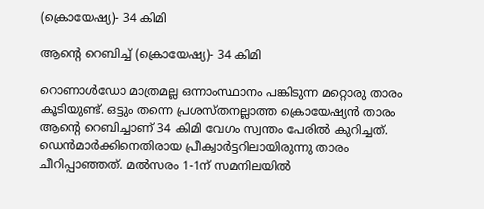(ക്രൊയേഷ്യ)- 34 കിമി

ആന്റെ റെബിച്ച് (ക്രൊയേഷ്യ)- 34 കിമി

റൊണാള്‍ഡോ മാത്രമല്ല ഒന്നാംസ്ഥാനം പങ്കിടുന്ന മറ്റൊരു താരം കൂടിയുണ്ട്. ഒട്ടും തന്നെ പ്രശസ്തനല്ലാത്ത ക്രൊയേഷ്യന്‍ താരം ആന്റെ റെബിച്ചാണ് 34 കിമി വേഗം സ്വന്തം പേരില്‍ കുറിച്ചത്. ഡെന്‍മാര്‍ക്കിനെതിരായ പ്രീക്വാര്‍ട്ടറിലായിരുന്നു താരം ചീറിപ്പാഞ്ഞത്. മല്‍സരം 1-1ന് സമനിലയില്‍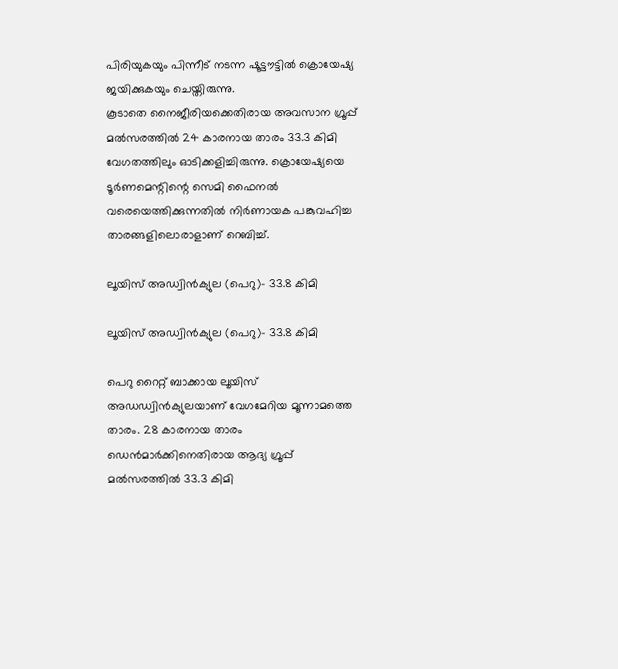പിരിയുകയും പിന്നീട് നടന്ന ഷൂട്ടൗട്ടില്‍ ക്രൊയേഷ്യ ജയിക്കുകയും ചെയ്തിരുന്നു.
കൂടാതെ നൈജീരിയക്കെതിരായ അവസാന ഗ്രൂപ്പ് മല്‍സരത്തില്‍ 24 കാരനായ താരം 33.3 കിമി വേഗതത്തിലും ഓടിക്കളിച്ചിരുന്നു. ക്രൊയേഷ്യയെ ടൂര്‍ണമെന്റിന്റെ സെമി ഫൈനല്‍ വരെയെത്തിക്കുന്നതില്‍ നിര്‍ണായക പങ്കുവഹിച്ച താരങ്ങളിലൊരാളാണ് റെബിച്ച്.

ലൂയിസ് അഡ്വിന്‍ക്യുല (പെറു)- 33.8 കിമി

ലൂയിസ് അഡ്വിന്‍ക്യുല (പെറു)- 33.8 കിമി

പെറു റൈറ്റ് ബാക്കായ ലൂയിസ് അഡഡ്വിന്‍ക്യുലയാണ് വേഗമേറിയ മൂന്നാമത്തെ താരം. 28 കാരനായ താരം ഡെന്‍മാര്‍ക്കിനെതിരായ ആദ്യ ഗ്രൂപ്പ് മല്‍സരത്തില്‍ 33.3 കിമി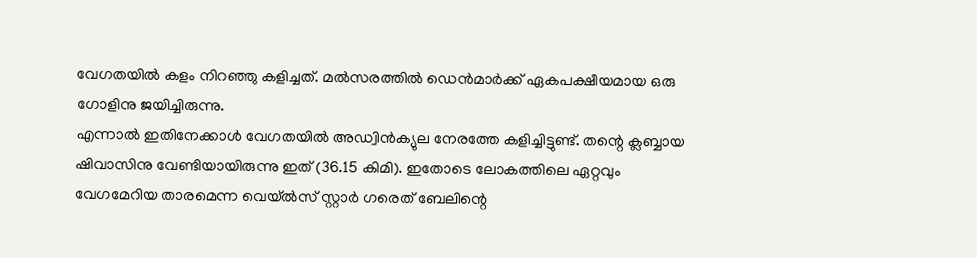വേഗതയില്‍ കളം നിറഞ്ഞു കളിച്ചത്. മല്‍സരത്തില്‍ ഡെന്‍മാര്‍ക്ക് ഏകപക്ഷീയമായ ഒരു ഗോളിനു ജയിച്ചിരുന്നു.
എന്നാല്‍ ഇതിനേക്കാള്‍ വേഗതയില്‍ അഡ്വിന്‍ക്യുല നേരത്തേ കളിച്ചിട്ടുണ്ട്. തന്റെ ക്ലബ്ബായ ഷിവാസിനു വേണ്ടിയായിരുന്നു ഇത് (36.15 കിമി). ഇതോടെ ലോകത്തിലെ ഏറ്റവും വേഗമേറിയ താരമെന്ന വെയ്ല്‍സ് സ്റ്റാര്‍ ഗരെത് ബേലിന്റെ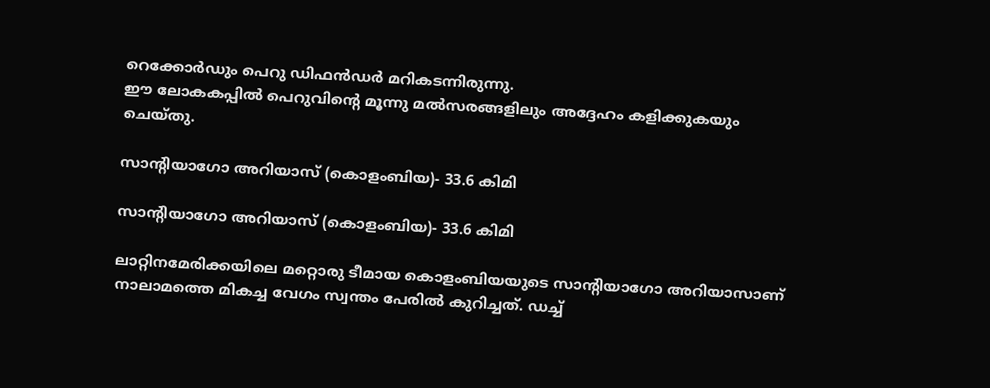റെക്കോര്‍ഡും പെറു ഡിഫന്‍ഡര്‍ മറികടന്നിരുന്നു.
ഈ ലോകകപ്പില്‍ പെറുവിന്റെ മൂന്നു മല്‍സരങ്ങളിലും അദ്ദേഹം കളിക്കുകയും ചെയ്തു.

സാന്റിയാഗോ അറിയാസ് (കൊളംബിയ)- 33.6 കിമി

സാന്റിയാഗോ അറിയാസ് (കൊളംബിയ)- 33.6 കിമി

ലാറ്റിനമേരിക്കയിലെ മറ്റൊരു ടീമായ കൊളംബിയയുടെ സാന്റിയാഗോ അറിയാസാണ് നാലാമത്തെ മികച്ച വേഗം സ്വന്തം പേരില്‍ കുറിച്ചത്. ഡച്ച്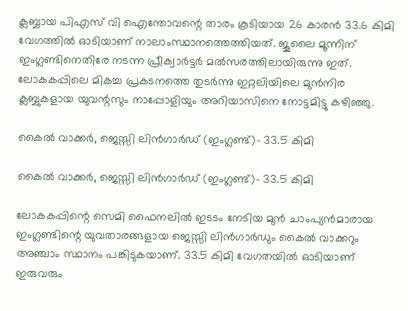ക്ലബ്ബായ പിഎസ് വി ഐന്തോവന്റെ താരം കൂടിയായ 26 കാരന്‍ 33.6 കിമി വേഗത്തില്‍ ഓടിയാണ് നാലാംസ്ഥാനത്തെത്തിയത്. ജൂലൈ മൂന്നിന് ഇംഗ്ലണ്ടിനെതിരേ നടന്ന പ്രീക്വാര്‍ട്ടര്‍ മല്‍സരത്തിലായിരുന്നു ഇത്.
ലോകകപ്പിലെ മികച്ച പ്രകടനത്തെ തുടര്‍ന്നു ഇറ്റലിയിലെ മുന്‍നിര ക്ലബ്ബുകളായ യുവന്റസും നാപ്പോളിയും അറിയാസിനെ നോട്ടമിട്ടു കഴിഞ്ഞു.

കൈല്‍ വാക്കര്‍, ജെസ്സി ലിന്‍ഗാര്‍ഡ് (ഇംഗ്ലണ്ട്)- 33.5 കിമി

കൈല്‍ വാക്കര്‍, ജെസ്സി ലിന്‍ഗാര്‍ഡ് (ഇംഗ്ലണ്ട്)- 33.5 കിമി

ലോകകപ്പിന്റെ സെമി ഫൈനലില്‍ ഇടടം നേടിയ മുന്‍ ചാംപ്യന്‍മാരായ ഇംഗ്ലണ്ടിന്റെ യുവതാരങ്ങളായ ജെസ്സി ലിന്‍ഗാര്‍ഡും കൈല്‍ വാക്കറും അഞ്ചാം സ്ഥാനം പങ്കിടുകയാണ്. 33.5 കിമി വേഗതയില്‍ ഓടിയാണ് ഇരുവരും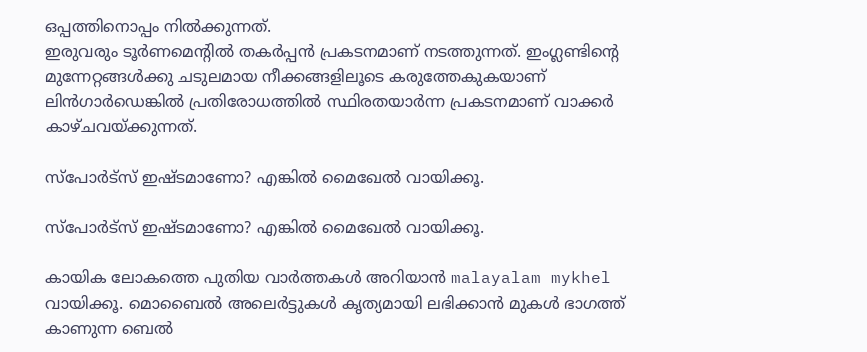ഒപ്പത്തിനൊപ്പം നില്‍ക്കുന്നത്.
ഇരുവരും ടൂര്‍ണമെന്റില്‍ തകര്‍പ്പന്‍ പ്രകടനമാണ് നടത്തുന്നത്. ഇംഗ്ലണ്ടിന്റെ മുന്നേറ്റങ്ങള്‍ക്കു ചടുലമായ നീക്കങ്ങളിലൂടെ കരുത്തേകുകയാണ് ലിന്‍ഗാര്‍ഡെങ്കില്‍ പ്രതിരോധത്തില്‍ സ്ഥിരതയാര്‍ന്ന പ്രകടനമാണ് വാക്കര്‍ കാഴ്ചവയ്ക്കുന്നത്.

സ്‌പോര്‍ട്‌സ് ഇഷ്ടമാണോ? എങ്കില്‍ മൈഖേല്‍ വായിക്കൂ.

സ്‌പോര്‍ട്‌സ് ഇഷ്ടമാണോ? എങ്കില്‍ മൈഖേല്‍ വായിക്കൂ.

കായിക ലോകത്തെ പുതിയ വാര്‍ത്തകള്‍ അറിയാന്‍ malayalam mykhel വായിക്കൂ. മൊബൈല്‍ അലെര്‍ട്ടുകള്‍ കൃത്യമായി ലഭിക്കാന്‍ മുകള്‍ ഭാഗത്ത് കാണുന്ന ബെല്‍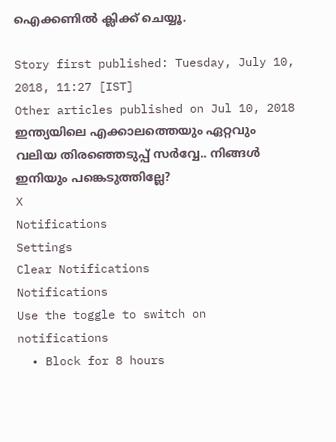ഐക്കണില്‍ ക്ലിക്ക് ചെയ്യൂ.

Story first published: Tuesday, July 10, 2018, 11:27 [IST]
Other articles published on Jul 10, 2018
ഇന്ത്യയിലെ എക്കാലത്തെയും ഏറ്റവും വലിയ തിരഞ്ഞെടുപ്പ് സർവ്വേ.. നിങ്ങൾ ഇനിയും പങ്കെടുത്തില്ലേ?
X
Notifications
Settings
Clear Notifications
Notifications
Use the toggle to switch on notifications
  • Block for 8 hours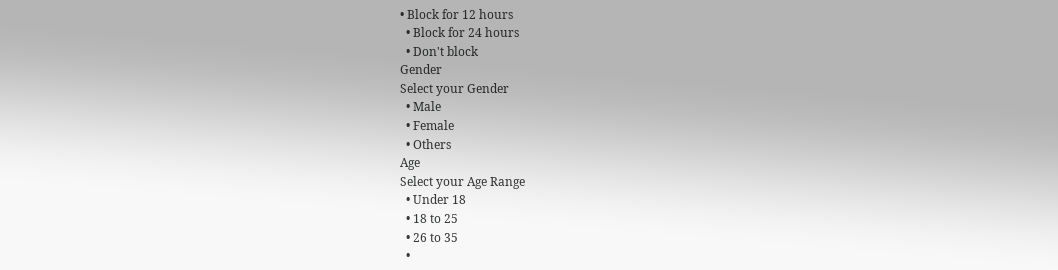• Block for 12 hours
  • Block for 24 hours
  • Don't block
Gender
Select your Gender
  • Male
  • Female
  • Others
Age
Select your Age Range
  • Under 18
  • 18 to 25
  • 26 to 35
  •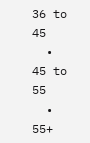36 to 45
  • 45 to 55
  • 55+